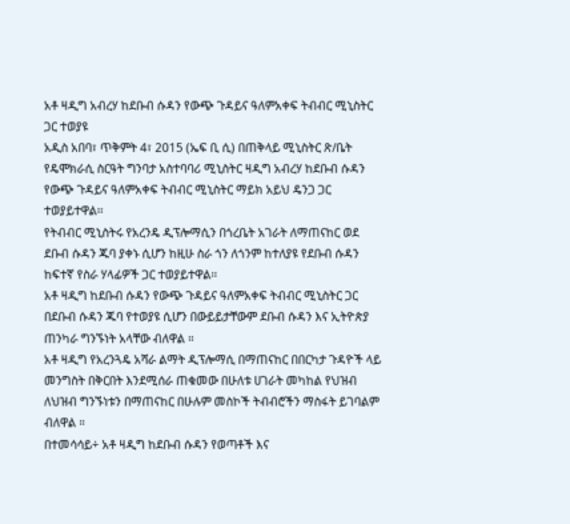አቶ ዛዲግ አብረሃ ከደቡብ ሱዳን የውጭ ጉዳይና ዓለምአቀፍ ትብብር ሚኒስትር ጋር ተወያዩ
አዲስ አበባ፣ ጥቅምት 4፣ 2015 (ኤፍ ቢ ሲ) በጠቅላይ ሚኒስትር ጽ/ቤት የዴሞክራሲ ስርዓት ግንባታ አስተባባሪ ሚኒስትር ዛዲግ አብረሃ ከደቡብ ሱዳን የውጭ ጉዳይና ዓለምአቀፍ ትብብር ሚኒስትር ማይክ አይህ ዴንጋ ጋር ተወያይተዋል፡፡
የትብብር ሚኒስትሩ የአረንዴ ዲፕሎማሲን በጎረቤት አገራት ለማጠናከር ወደ ደቡብ ሱዳን ጁባ ያቀኑ ሲሆን ከዚሁ ስራ ጎን ለጎንም ከተለያዩ የደቡብ ሱዳን ከፍተኛ የስራ ሃላፊዎች ጋር ተወያይተዋል፡፡
አቶ ዛዲግ ከደቡብ ሱዳን የውጭ ጉዳይና ዓለምአቀፍ ትብብር ሚኒስትር ጋር በደቡብ ሱዳን ጁባ የተወያዩ ሲሆን በውይይታቸውም ደቡብ ሱዳን እና ኢትዮጵያ ጠንካራ ግንኙነት አላቸው ብለዋል ።
አቶ ዛዲግ የአረንጓዴ አሻራ ልማት ዲፕሎማሲ በማጠናከር በበርካታ ጉዳዮች ላይ መንግስት በቅርበት እንደሚሰራ ጠቁመው በሁለቱ ሀገራት መካከል የህዝብ ለህዝብ ግንኙነቱን በማጠናከር በሁሉም መስኮች ትብብሮችን ማስፋት ይገባልም ብለዋል ።
በተመሳሳይ÷ አቶ ዛዲግ ከደቡብ ሱዳን የወጣቶች እና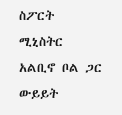ስፖርት ሚኒስትር አልቢኖ ቦል ጋር ውይይት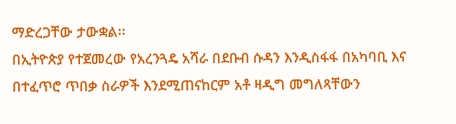ማድረጋቸው ታውቋል፡፡
በኢትዮጵያ የተጀመረው የአረንጓዴ አሻራ በደቡብ ሱዳን እንዲስፋፋ በአካባቢ እና በተፈጥሮ ጥበቃ ስራዎች እንደሚጠናከርም አቶ ዛዲግ መግለጻቸውን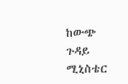ከውጭ ጉዳይ ሚኒስቴር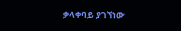ቃላቀባይ ያገኘነው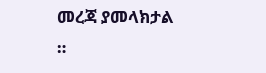መረጃ ያመላክታል ።